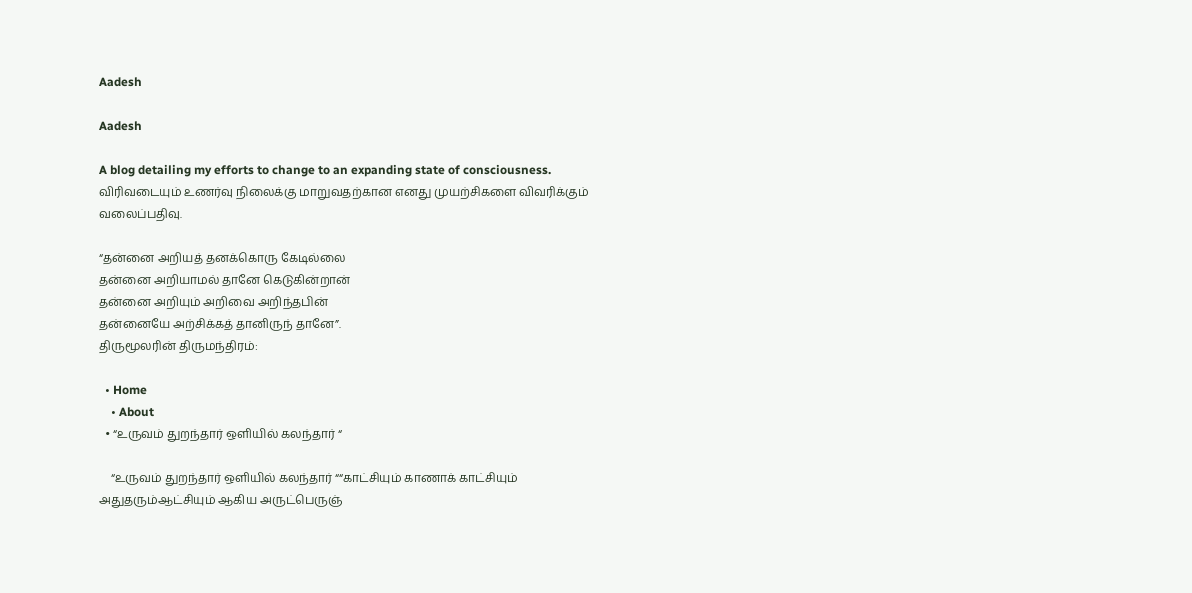Aadesh

Aadesh

A blog detailing my efforts to change to an expanding state of consciousness. விரிவடையும் உணர்வு நிலைக்கு மாறுவதற்கான எனது முயற்சிகளை விவரிக்கும் வலைப்பதிவு.

“தன்னை அறியத் தனக்கொரு கேடில்லை
தன்னை அறியாமல் தானே கெடுகின்றான்
தன்னை அறியும் அறிவை அறிந்தபின்
தன்னையே அற்சிக்கத் தானிருந் தானே”.
திருமூலரின் திருமந்திரம்:

  • Home
    • About
  • “உருவம் துறந்தார் ஒளியில் கலந்தார் “

    “உருவம் துறந்தார் ஒளியில் கலந்தார் ““காட்சியும் காணாக் காட்சியும் அதுதரும்ஆட்சியும் ஆகிய அருட்பெருஞ்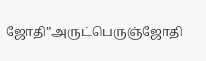ஜோதி”அருட்பெருஞ்ஜோதி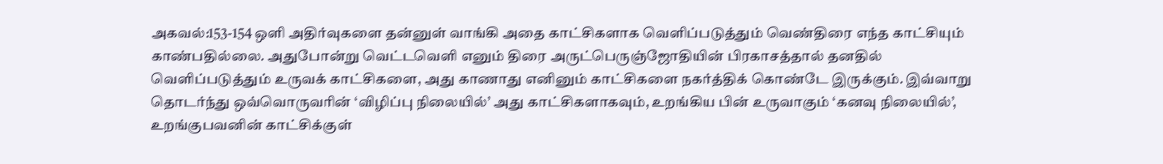அகவல்:153-154 ஒளி அதிர்வுகளை தன்னுள் வாங்கி அதை காட்சிகளாக வெளிப்படுத்தும் வெண்திரை எந்த காட்சியும் காண்பதில்லை. அதுபோன்று வெட்டவெளி எனும் திரை அருட்பெருஞ்ஜோதியின் பிரகாசத்தால் தனதில் வெளிப்படுத்தும் உருவக் காட்சிகளை, அது காணாது எனினும் காட்சிகளை நகர்த்திக் கொண்டே இருக்கும். இவ்வாறு தொடர்ந்து ஒவ்வொருவரின் ‘விழிப்பு நிலையில்’ அது காட்சிகளாகவும், உறங்கிய பின் உருவாகும் ‘கனவு நிலையில்’, உறங்குபவனின் காட்சிக்குள்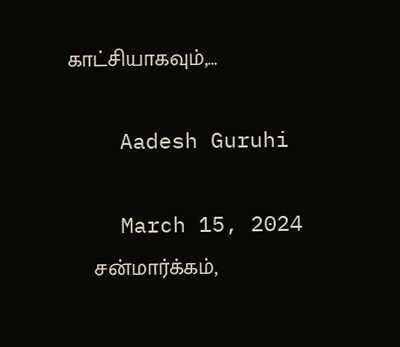காட்சியாகவும்,…

    Aadesh Guruhi

    March 15, 2024
    சன்மார்க்கம்,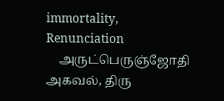immortality, Renunciation
    அருட்பெருஞ்ஜோதி அகவல், திரு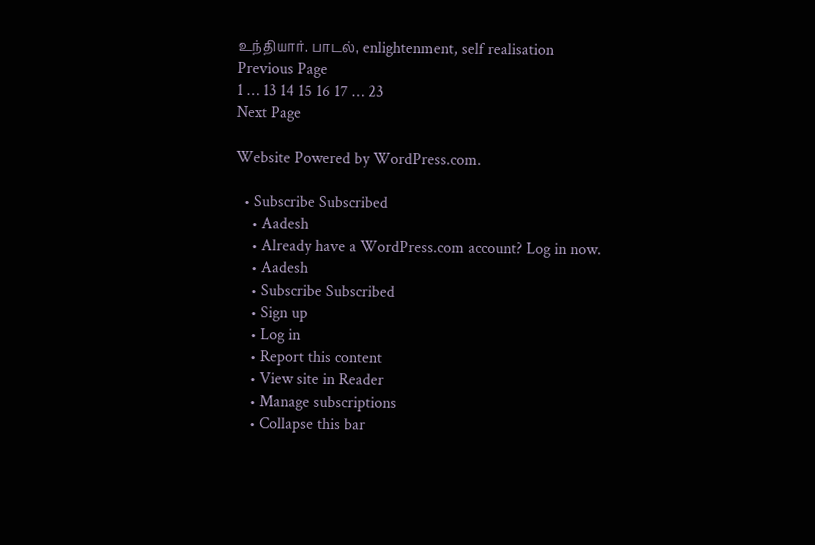உந்தியார். பாடல், enlightenment, self realisation
Previous Page
1 … 13 14 15 16 17 … 23
Next Page

Website Powered by WordPress.com.

  • Subscribe Subscribed
    • Aadesh
    • Already have a WordPress.com account? Log in now.
    • Aadesh
    • Subscribe Subscribed
    • Sign up
    • Log in
    • Report this content
    • View site in Reader
    • Manage subscriptions
    • Collapse this bar